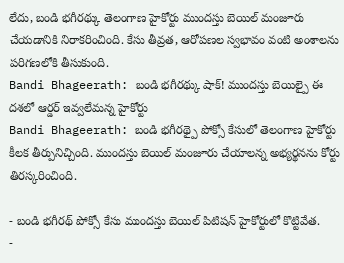లేదు, బండి భగీరథ్కు తెలంగాణ హైకోర్టు ముందస్తు బెయిల్ మంజూరు చేయడానికి నిరాకరించింది. కేసు తీవ్రత, ఆరోపణల స్వభావం వంటి అంశాలను పరిగణలోకి తీసుకుంది.
Bandi Bhageerath: బండి భగీరథ్కు షాక్! ముందస్తు బెయిల్పై ఈ దశలో ఆర్డర్ ఇవ్వలేమన్న హైకోర్టు
Bandi Bhageerath: బండి భగీరథ్పై పోక్సో కేసులో తెలంగాణ హైకోర్టు కీలక తీర్పునిచ్చింది. ముందస్తు బెయిల్ మంజూరు చేయాలన్న అభ్యర్థనను కోర్టు తిరస్కరించింది.

- బండి భగీరథ్ పోక్సో కేసు ముందస్తు బెయిల్ పిటిషన్ హైకోర్టులో కొట్టివేత.
-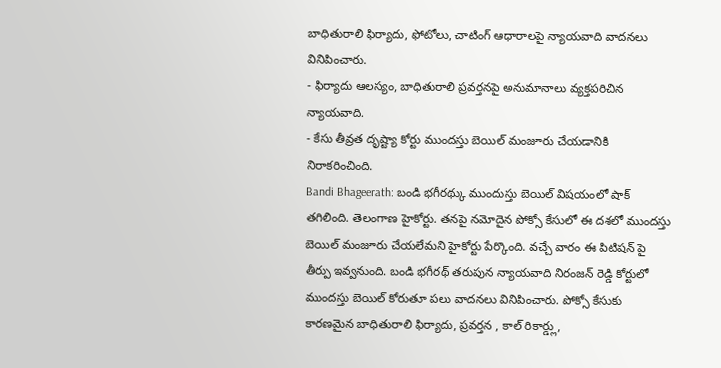బాధితురాలి ఫిర్యాదు, ఫోటోలు, చాటింగ్ ఆధారాలపై న్యాయవాది వాదనలు వినిపించారు.
- ఫిర్యాదు ఆలస్యం, బాధితురాలి ప్రవర్తనపై అనుమానాలు వ్యక్తపరిచిన న్యాయవాది.
- కేసు తీవ్రత దృష్ట్యా కోర్టు ముందస్తు బెయిల్ మంజూరు చేయడానికి నిరాకరించింది.
Bandi Bhageerath: బండి భగీరథ్కు ముందుస్తు బెయిల్ విషయంలో షాక్ తగిలింది. తెలంగాణ హైకోర్టు. తనపై నమోదైన పోక్సో కేసులో ఈ దశలో ముందస్తు బెయిల్ మంజూరు చేయలేమని హైకోర్టు పేర్కొంది. వచ్చే వారం ఈ పిటిషన్ పై తీర్పు ఇవ్వనుంది. బండి భగీరథ్ తరుపున న్యాయవాది నిరంజన్ రెడ్డి కోర్టులో ముందస్తు బెయిల్ కోరుతూ పలు వాదనలు వినిపించారు. పోక్సో కేసుకు కారణమైన బాధితురాలి ఫిర్యాదు, ప్రవర్తన , కాల్ రికార్డ్లు,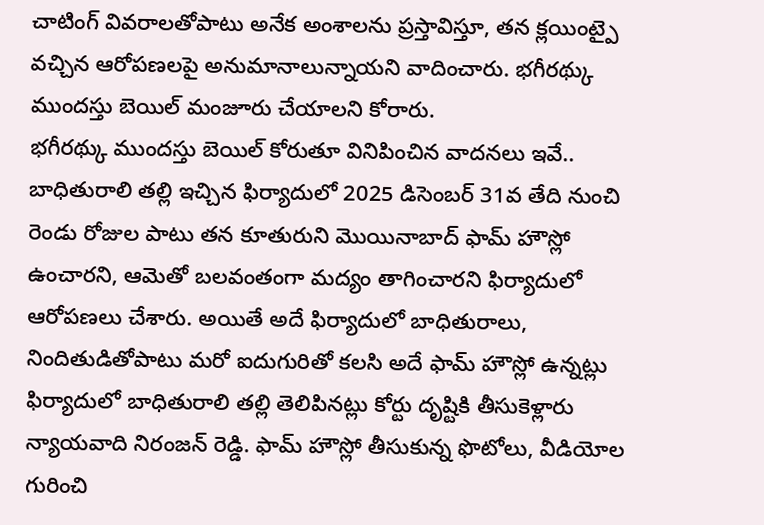చాటింగ్ వివరాలతోపాటు అనేక అంశాలను ప్రస్తావిస్తూ, తన క్లయింట్పై వచ్చిన ఆరోపణలపై అనుమానాలున్నాయని వాదించారు. భగీరథ్కు ముందస్తు బెయిల్ మంజూరు చేయాలని కోరారు.
భగీరథ్కు ముందస్తు బెయిల్ కోరుతూ వినిపించిన వాదనలు ఇవే..
బాధితురాలి తల్లి ఇచ్చిన ఫిర్యాదులో 2025 డిసెంబర్ 31వ తేది నుంచి రెండు రోజుల పాటు తన కూతురుని మొయినాబాద్ ఫామ్ హౌస్లో ఉంచారని, ఆమెతో బలవంతంగా మద్యం తాగించారని ఫిర్యాదులో ఆరోపణలు చేశారు. అయితే అదే ఫిర్యాదులో బాధితురాలు, నిందితుడితోపాటు మరో ఐదుగురితో కలసి అదే ఫామ్ హౌస్లో ఉన్నట్లు ఫిర్యాదులో బాధితురాలి తల్లి తెలిపినట్లు కోర్టు దృష్టికి తీసుకెళ్లారు న్యాయవాది నిరంజన్ రెడ్డి. ఫామ్ హౌస్లో తీసుకున్న ఫొటోలు, వీడియోల గురించి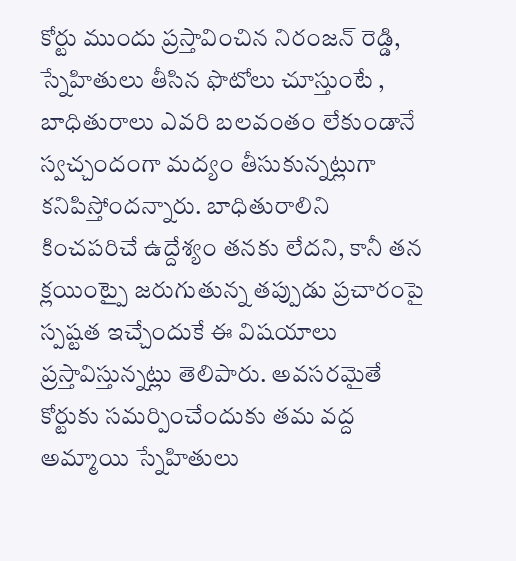కోర్టు ముందు ప్రస్తావించిన నిరంజన్ రెడ్డి, స్నేహితులు తీసిన ఫొటోలు చూస్తుంటే , బాధితురాలు ఎవరి బలవంతం లేకుండానే స్వచ్చందంగా మద్యం తీసుకున్నట్లుగా కనిపిస్తోందన్నారు. బాధితురాలిని కించపరిచే ఉద్దేశ్యం తనకు లేదని, కానీ తన క్లయింట్పై జరుగుతున్న తప్పుడు ప్రచారంపై స్పష్టత ఇచ్చేందుకే ఈ విషయాలు ప్రస్తావిస్తున్నట్లు తెలిపారు. అవసరమైతే కోర్టుకు సమర్పించేందుకు తమ వద్ద అమ్మాయి స్నేహితులు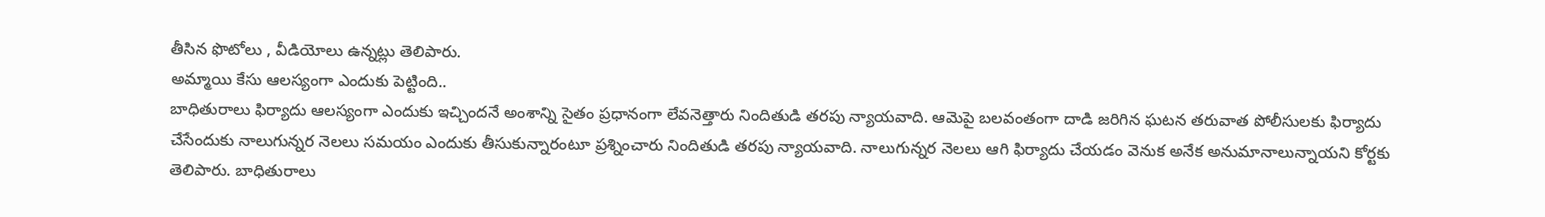తీసిన ఫొటోలు , వీడియోలు ఉన్నట్లు తెలిపారు.
అమ్మాయి కేసు ఆలస్యంగా ఎందుకు పెట్టింది..
బాధితురాలు ఫిర్యాదు ఆలస్యంగా ఎందుకు ఇచ్చిందనే అంశాన్ని సైతం ప్రధానంగా లేవనెత్తారు నిందితుడి తరపు న్యాయవాది. ఆమెపై బలవంతంగా దాడి జరిగిన ఘటన తరువాత పోలీసులకు ఫిర్యాదు చేసేందుకు నాలుగున్నర నెలలు సమయం ఎందుకు తీసుకున్నారంటూ ప్రశ్నించారు నిందితుడి తరపు న్యాయవాది. నాలుగున్నర నెలలు ఆగి ఫిర్యాదు చేయడం వెనుక అనేక అనుమానాలున్నాయని కోర్టకు తెలిపారు. బాధితురాలు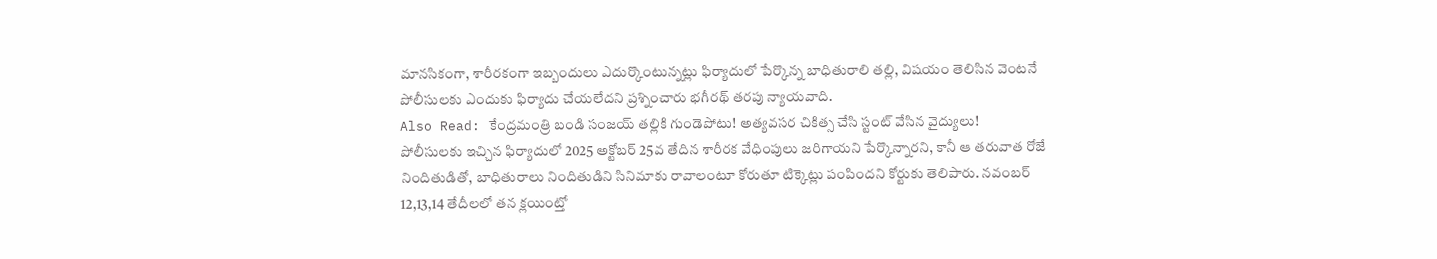మానసికంగా, శారీరకంగా ఇబ్బందులు ఎదుర్కొంటున్నట్లు ఫిర్యాదులో పేర్కొన్న బాధితురాలి తల్లి, విషయం తెలిసిన వెంటనే పోలీసులకు ఎందుకు ఫిర్యాదు చేయలేదని ప్రశ్నించారు భగీరథ్ తరపు న్యాయవాది.
Also Read: కేంద్రమంత్రి బండి సంజయ్ తల్లికి గుండెపోటు! అత్యవసర చికిత్స చేసి స్టంట్ వేసిన వైద్యులు!
పోలీసులకు ఇచ్చిన ఫిర్యాదులో 2025 అక్టోబర్ 25వ తేదిన శారీరక వేధింపులు జరిగాయని పేర్కొన్నారని, కానీ ఆ తరువాత రోజే నిందితుడితో, బాధితురాలు నిందితుడిని సినిమాకు రావాలంటూ కోరుతూ టిక్కెట్లు పంపిందని కోర్టుకు తెలిపారు. నవంబర్ 12,13,14 తేదీలలో తన క్లయింట్తో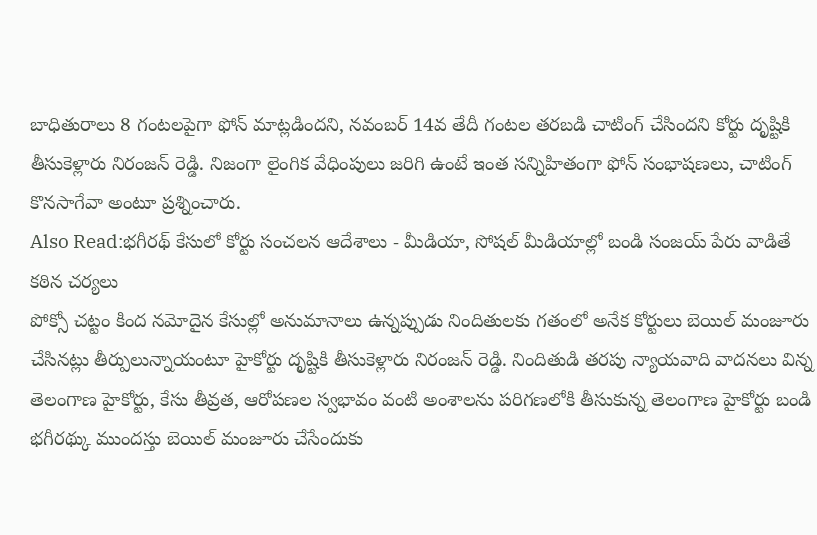బాధితురాలు 8 గంటలపైగా ఫోన్ మాట్లడిందని, నవంబర్ 14వ తేదీ గంటల తరబడి చాటింగ్ చేసిందని కోర్టు దృష్టికి తీసుకెళ్లారు నిరంజన్ రెడ్డి. నిజంగా లైంగిక వేధింపులు జరిగి ఉంటే ఇంత సన్నిహితంగా ఫోన్ సంభాషణలు, చాటింగ్ కొనసాగేవా అంటూ ప్రశ్నించారు.
Also Read:భగీరథ్ కేసులో కోర్టు సంచలన ఆదేశాలు - మీడియా, సోషల్ మీడియాల్లో బండి సంజయ్ పేరు వాడితే కఠిన చర్యలు
పోక్సో చట్టం కింద నమోదైన కేసుల్లో అనుమానాలు ఉన్నప్పుడు నిందితులకు గతంలో అనేక కోర్టులు బెయిల్ మంజూరు చేసినట్లు తీర్పులున్నాయంటూ హైకోర్టు దృష్టికి తీసుకెళ్లారు నిరంజన్ రెడ్డి. నిందితుడి తరపు న్యాయవాది వాదనలు విన్న తెలంగాణ హైకోర్టు, కేసు తీవ్రత, ఆరోపణల స్వభావం వంటి అంశాలను పరిగణలోకి తీసుకున్న తెలంగాణ హైకోర్టు బండి భగీరథ్కు ముందస్తు బెయిల్ మంజూరు చేసేందుకు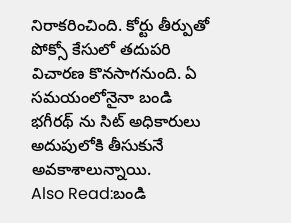నిరాకరించింది. కోర్టు తీర్పుతో పోక్సో కేసులో తదుపరి విచారణ కొనసాగనుంది. ఏ సమయంలోనైనా బండి భగీరథ్ ను సిట్ అధికారులు అదుపులోకి తీసుకునే అవకాశాలున్నాయి.
Also Read:బండి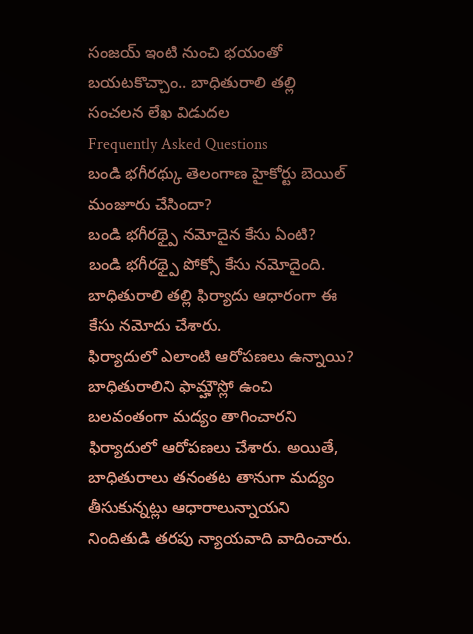సంజయ్ ఇంటి నుంచి భయంతో బయటకొచ్చాం.. బాధితురాలి తల్లి సంచలన లేఖ విడుదల
Frequently Asked Questions
బండి భగీరథ్కు తెలంగాణ హైకోర్టు బెయిల్ మంజూరు చేసిందా?
బండి భగీరథ్పై నమోదైన కేసు ఏంటి?
బండి భగీరథ్పై పోక్సో కేసు నమోదైంది. బాధితురాలి తల్లి ఫిర్యాదు ఆధారంగా ఈ కేసు నమోదు చేశారు.
ఫిర్యాదులో ఎలాంటి ఆరోపణలు ఉన్నాయి?
బాధితురాలిని ఫామ్హౌస్లో ఉంచి బలవంతంగా మద్యం తాగించారని ఫిర్యాదులో ఆరోపణలు చేశారు. అయితే, బాధితురాలు తనంతట తానుగా మద్యం తీసుకున్నట్లు ఆధారాలున్నాయని నిందితుడి తరపు న్యాయవాది వాదించారు.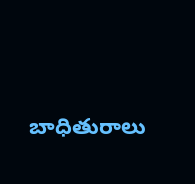బాధితురాలు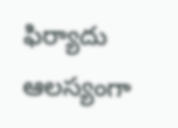ఫిర్యాదు ఆలస్యంగా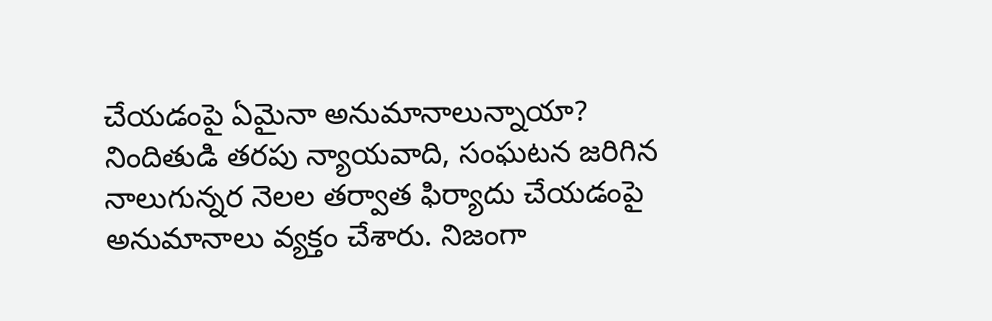చేయడంపై ఏమైనా అనుమానాలున్నాయా?
నిందితుడి తరపు న్యాయవాది, సంఘటన జరిగిన నాలుగున్నర నెలల తర్వాత ఫిర్యాదు చేయడంపై అనుమానాలు వ్యక్తం చేశారు. నిజంగా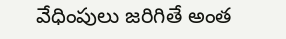వేధింపులు జరిగితే అంత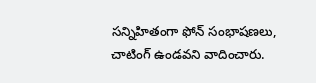సన్నిహితంగా ఫోన్ సంభాషణలు, చాటింగ్ ఉండవని వాదించారు.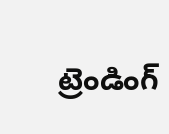ట్రెండింగ్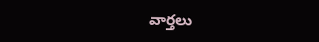వార్తలు